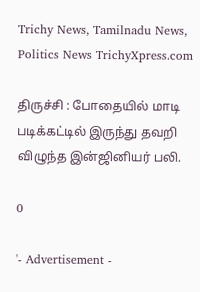Trichy News, Tamilnadu News, Politics News TrichyXpress.com

திருச்சி : போதையில் மாடி படிக்கட்டில் இருந்து தவறி விழுந்த இன்ஜினியர் பலி.

0

'- Advertisement -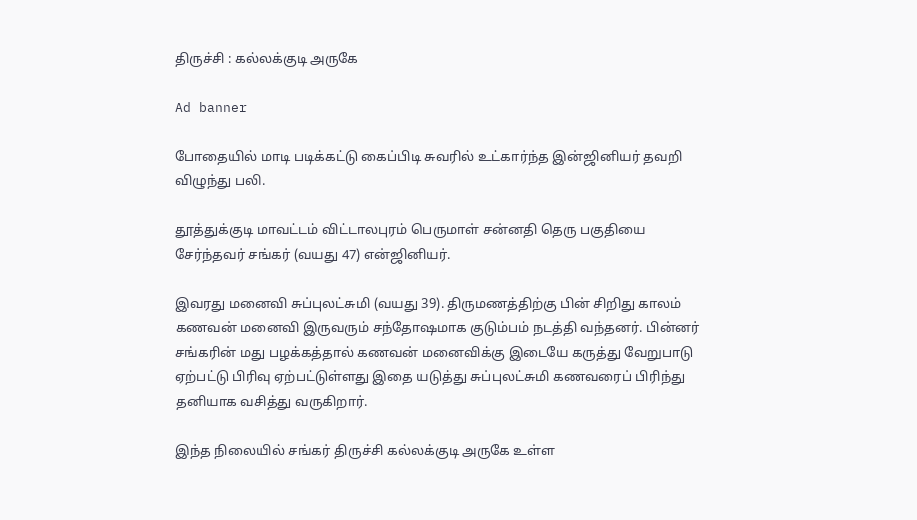திருச்சி : கல்லக்குடி அருகே

Ad banner

போதையில் மாடி படிக்கட்டு கைப்பிடி சுவரில் உட்கார்ந்த இன்ஜினியர் தவறி விழுந்து பலி.

தூத்துக்குடி மாவட்டம் விட்டாலபுரம் பெருமாள் சன்னதி தெரு பகுதியை சேர்ந்தவர் சங்கர் (வயது 47) என்ஜினியர்.

இவரது மனைவி சுப்புலட்சுமி (வயது 39). திருமணத்திற்கு பின் சிறிது காலம் கணவன் மனைவி இருவரும் சந்தோஷமாக குடும்பம் நடத்தி வந்தனர். பின்னர் சங்கரின் மது பழக்கத்தால் கணவன் மனைவிக்கு இடையே கருத்து வேறுபாடு ஏற்பட்டு பிரிவு ஏற்பட்டுள்ளது இதை யடுத்து சுப்புலட்சுமி கணவரைப் பிரிந்து தனியாக வசித்து வருகிறார்.

இந்த நிலையில் சங்கர் திருச்சி கல்லக்குடி அருகே உள்ள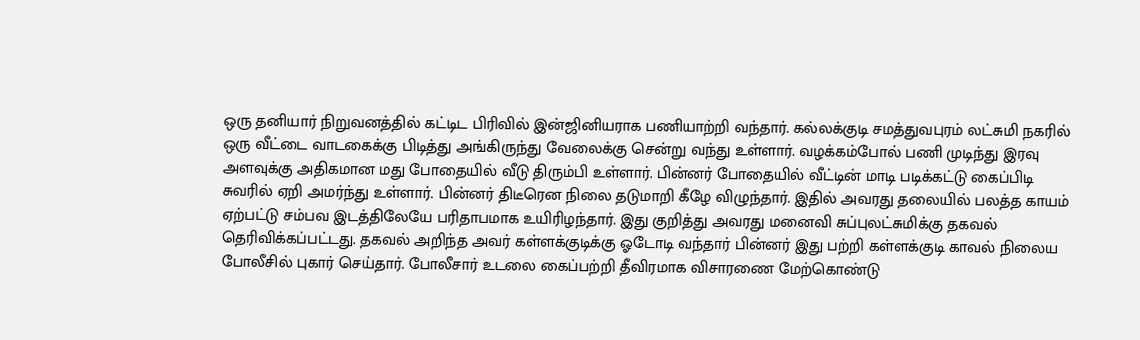ஒரு தனியார் நிறுவனத்தில் கட்டிட பிரிவில் இன்ஜினியராக பணியாற்றி வந்தார். கல்லக்குடி சமத்துவபுரம் லட்சுமி நகரில் ஒரு வீட்டை வாடகைக்கு பிடித்து அங்கிருந்து வேலைக்கு சென்று வந்து உள்ளார். வழக்கம்போல் பணி முடிந்து இரவு அளவுக்கு அதிகமான மது போதையில் வீடு திரும்பி உள்ளார். பின்னர் போதையில் வீட்டின் மாடி படிக்கட்டு கைப்பிடி சுவரில் ஏறி அமர்ந்து உள்ளார். பின்னர் திடீரென நிலை தடுமாறி கீழே விழுந்தார். இதில் அவரது தலையில் பலத்த காயம் ஏற்பட்டு சம்பவ இடத்திலேயே பரிதாபமாக உயிரிழந்தார். இது குறித்து அவரது மனைவி சுப்புலட்சுமிக்கு தகவல் தெரிவிக்கப்பட்டது. தகவல் அறிந்த அவர் கள்ளக்குடிக்கு ஓடோடி வந்தார் பின்னர் இது பற்றி கள்ளக்குடி காவல் நிலைய போலீசில் புகார் செய்தார். போலீசார் உடலை கைப்பற்றி தீவிரமாக விசாரணை மேற்கொண்டு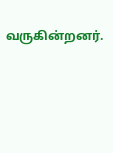வருகின்றனர்.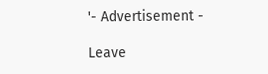'- Advertisement -

Leave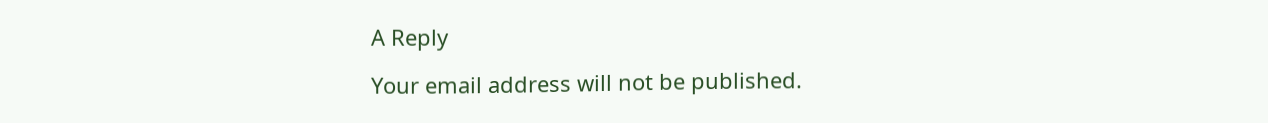A Reply

Your email address will not be published.